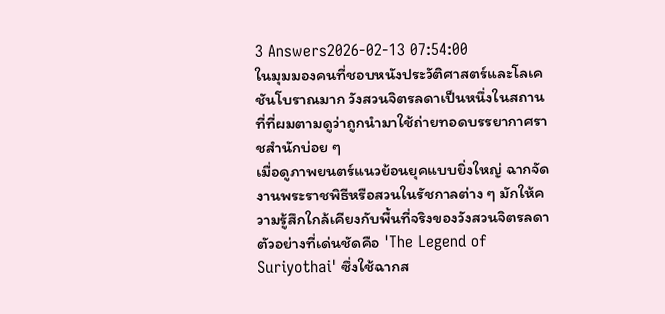3 Answers2026-02-13 07:54:00
ในมุมมองคนที่ชอบหนังประวัติศาสตร์และโลเคชันโบราณมาก วังสวนจิตรลดาเป็นหนึ่งในสถานที่ที่ผมตามดูว่าถูกนำมาใช้ถ่ายทอดบรรยากาศราชสำนักบ่อย ๆ
เมื่อดูภาพยนตร์แนวย้อนยุคแบบยิ่งใหญ่ ฉากจัดงานพระราชพิธีหรือสวนในรัชกาลต่าง ๆ มักให้ความรู้สึกใกล้เคียงกับพื้นที่จริงของวังสวนจิตรลดา ตัวอย่างที่เด่นชัดคือ 'The Legend of Suriyothai' ซึ่งใช้ฉากส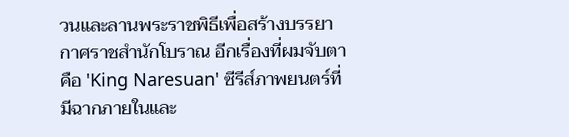วนและลานพระราชพิธีเพื่อสร้างบรรยากาศราชสำนักโบราณ อีกเรื่องที่ผมจับตาคือ 'King Naresuan' ซีรีส์ภาพยนตร์ที่มีฉากภายในและ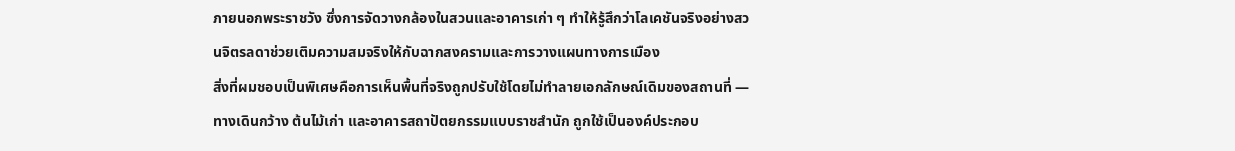ภายนอกพระราชวัง ซึ่งการจัดวางกล้องในสวนและอาคารเก่า ๆ ทำให้รู้สึกว่าโลเคชันจริงอย่างสวนจิตรลดาช่วยเติมความสมจริงให้กับฉากสงครามและการวางแผนทางการเมือง
สิ่งที่ผมชอบเป็นพิเศษคือการเห็นพื้นที่จริงถูกปรับใช้โดยไม่ทำลายเอกลักษณ์เดิมของสถานที่ — ทางเดินกว้าง ต้นไม้เก่า และอาคารสถาปัตยกรรมแบบราชสำนัก ถูกใช้เป็นองค์ประกอบ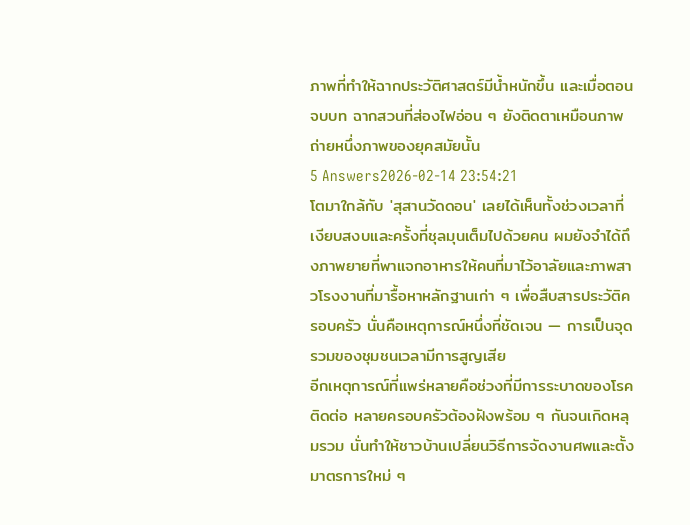ภาพที่ทำให้ฉากประวัติศาสตร์มีน้ำหนักขึ้น และเมื่อตอนจบบท ฉากสวนที่ส่องไฟอ่อน ๆ ยังติดตาเหมือนภาพถ่ายหนึ่งภาพของยุคสมัยนั้น
5 Answers2026-02-14 23:54:21
โตมาใกล้กับ 'สุสานวัดดอน' เลยได้เห็นทั้งช่วงเวลาที่เงียบสงบและครั้งที่ชุลมุนเต็มไปด้วยคน ผมยังจำได้ถึงภาพยายที่พาแจกอาหารให้คนที่มาไว้อาลัยและภาพสาวโรงงานที่มารื้อหาหลักฐานเก่า ๆ เพื่อสืบสารประวัติครอบครัว นั่นคือเหตุการณ์หนึ่งที่ชัดเจน — การเป็นจุดรวมของชุมชนเวลามีการสูญเสีย
อีกเหตุการณ์ที่แพร่หลายคือช่วงที่มีการระบาดของโรคติดต่อ หลายครอบครัวต้องฝังพร้อม ๆ กันจนเกิดหลุมรวม นั่นทำให้ชาวบ้านเปลี่ยนวิธีการจัดงานศพและตั้งมาตรการใหม่ ๆ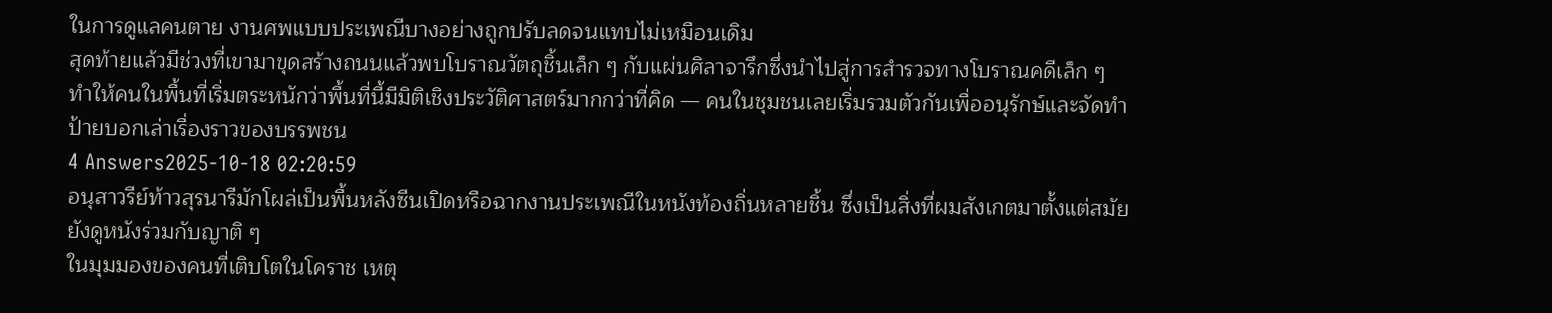ในการดูแลคนตาย งานศพแบบประเพณีบางอย่างถูกปรับลดจนแทบไม่เหมือนเดิม
สุดท้ายแล้วมีช่วงที่เขามาขุดสร้างถนนแล้วพบโบราณวัตถุชิ้นเล็ก ๆ กับแผ่นศิลาจารึกซึ่งนำไปสู่การสำรวจทางโบราณคดีเล็ก ๆ ทำให้คนในพื้นที่เริ่มตระหนักว่าพื้นที่นี้มีมิติเชิงประวัติศาสตร์มากกว่าที่คิด — คนในชุมชนเลยเริ่มรวมตัวกันเพื่ออนุรักษ์และจัดทำป้ายบอกเล่าเรื่องราวของบรรพชน
4 Answers2025-10-18 02:20:59
อนุสาวรีย์ท้าวสุรนารีมักโผล่เป็นพื้นหลังซีนเปิดหรือฉากงานประเพณีในหนังท้องถิ่นหลายชิ้น ซึ่งเป็นสิ่งที่ผมสังเกตมาตั้งแต่สมัยยังดูหนังร่วมกับญาติ ๆ
ในมุมมองของคนที่เติบโตในโคราช เหตุ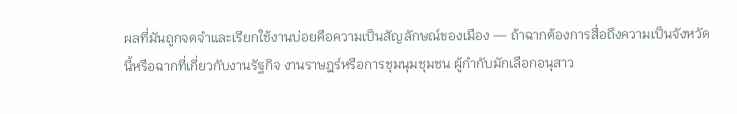ผลที่มันถูกจดจำและเรียกใช้งานบ่อยคือความเป็นสัญลักษณ์ของเมือง — ถ้าฉากต้องการสื่อถึงความเป็นจังหวัดนี้หรือฉากที่เกี่ยวกับงานรัฐกิจ งานราษฎร์หรือการชุมนุมชุมชน ผู้กำกับมักเลือกอนุสาว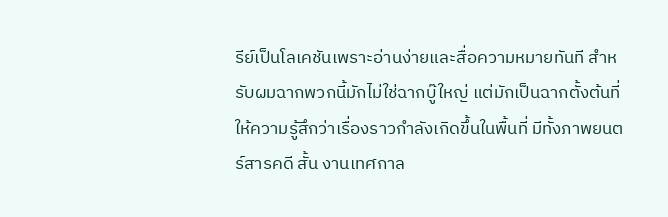รีย์เป็นโลเคชันเพราะอ่านง่ายและสื่อความหมายทันที สำหรับผมฉากพวกนี้มักไม่ใช่ฉากบู๊ใหญ่ แต่มักเป็นฉากตั้งต้นที่ให้ความรู้สึกว่าเรื่องราวกำลังเกิดขึ้นในพื้นที่ มีทั้งภาพยนตร์สารคดี สั้น งานเทศกาล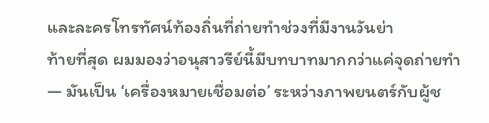และละครโทรทัศน์ท้องถิ่นที่ถ่ายทำช่วงที่มีงานวันย่า
ท้ายที่สุด ผมมองว่าอนุสาวรีย์นี้มีบทบาทมากกว่าแค่จุดถ่ายทำ — มันเป็น ‘เครื่องหมายเชื่อมต่อ’ ระหว่างภาพยนตร์กับผู้ช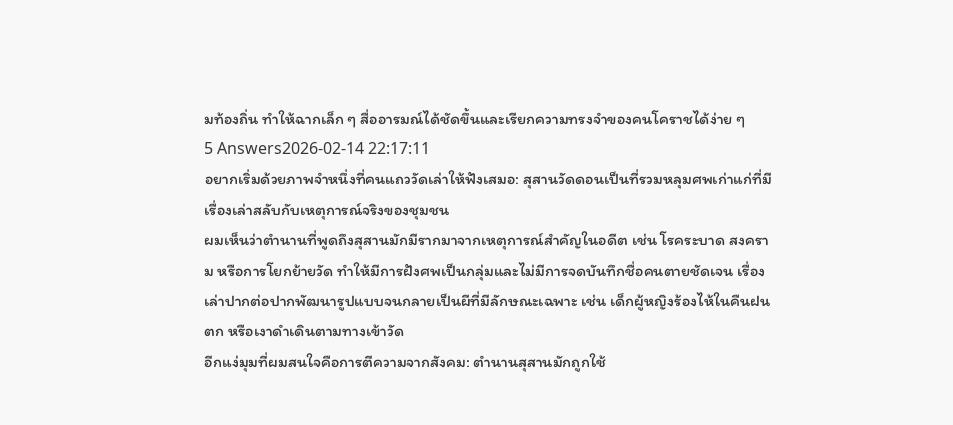มท้องถิ่น ทำให้ฉากเล็ก ๆ สื่ออารมณ์ได้ชัดขึ้นและเรียกความทรงจำของคนโคราชได้ง่าย ๆ
5 Answers2026-02-14 22:17:11
อยากเริ่มด้วยภาพจำหนึ่งที่คนแถววัดเล่าให้ฟังเสมอ: สุสานวัดดอนเป็นที่รวมหลุมศพเก่าแก่ที่มีเรื่องเล่าสลับกับเหตุการณ์จริงของชุมชน
ผมเห็นว่าตำนานที่พูดถึงสุสานมักมีรากมาจากเหตุการณ์สำคัญในอดีต เช่น โรคระบาด สงคราม หรือการโยกย้ายวัด ทำให้มีการฝังศพเป็นกลุ่มและไม่มีการจดบันทึกชื่อคนตายชัดเจน เรื่องเล่าปากต่อปากพัฒนารูปแบบจนกลายเป็นผีที่มีลักษณะเฉพาะ เช่น เด็กผู้หญิงร้องไห้ในคืนฝนตก หรือเงาดำเดินตามทางเข้าวัด
อีกแง่มุมที่ผมสนใจคือการตีความจากสังคม: ตำนานสุสานมักถูกใช้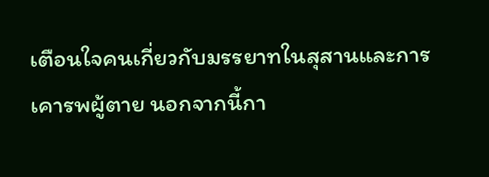เตือนใจคนเกี่ยวกับมรรยาทในสุสานและการเคารพผู้ตาย นอกจากนี้กา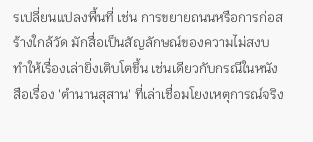รเปลี่ยนแปลงพื้นที่ เช่น การขยายถนนหรือการก่อสร้างใกล้วัด มักสื่อเป็นสัญลักษณ์ของความไม่สงบ ทำให้เรื่องเล่ายิ่งเติบโตขึ้น เช่นเดียวกับกรณีในหนังสือเรื่อง 'ตำนานสุสาน' ที่เล่าเชื่อมโยงเหตุการณ์จริง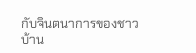กับจินตนาการของชาวบ้าน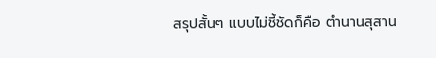สรุปสั้นๆ แบบไม่ชี้ชัดก็คือ ตำนานสุสาน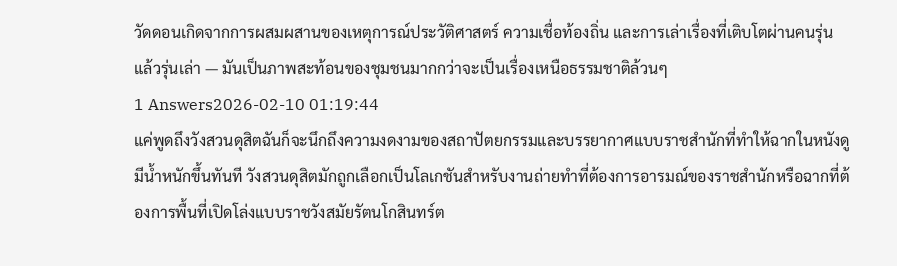วัดดอนเกิดจากการผสมผสานของเหตุการณ์ประวัติศาสตร์ ความเชื่อท้องถิ่น และการเล่าเรื่องที่เติบโตผ่านคนรุ่นแล้วรุ่นเล่า — มันเป็นภาพสะท้อนของชุมชนมากกว่าจะเป็นเรื่องเหนือธรรมชาติล้วนๆ
1 Answers2026-02-10 01:19:44
แค่พูดถึงวังสวนดุสิตฉันก็จะนึกถึงความงดงามของสถาปัตยกรรมและบรรยากาศแบบราชสำนักที่ทำให้ฉากในหนังดูมีน้ำหนักขึ้นทันที วังสวนดุสิตมักถูกเลือกเป็นโลเกชันสำหรับงานถ่ายทำที่ต้องการอารมณ์ของราชสำนักหรือฉากที่ต้องการพื้นที่เปิดโล่งแบบราชวังสมัยรัตนโกสินทร์ต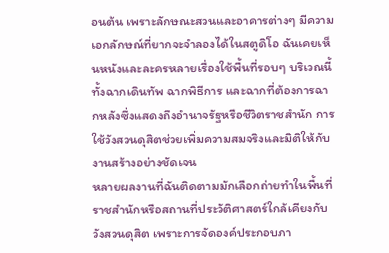อนต้น เพราะลักษณะสวนและอาคารต่างๆ มีความเอกลักษณ์ที่ยากจะจำลองได้ในสตูดิโอ ฉันเคยเห็นหนังและละครหลายเรื่องใช้พื้นที่รอบๆ บริเวณนี้ ทั้งฉากเดินทัพ ฉากพิธีการ และฉากที่ต้องการฉากหลังซึ่งแสดงถึงอำนาจรัฐหรือชีวิตราชสำนัก การใช้วังสวนดุสิตช่วยเพิ่มความสมจริงและมิติให้กับงานสร้างอย่างชัดเจน
หลายผลงานที่ฉันติดตามมักเลือกถ่ายทำในพื้นที่ราชสำนักหรือสถานที่ประวัติศาสตร์ใกล้เคียงกับวังสวนดุสิต เพราะการจัดองค์ประกอบภา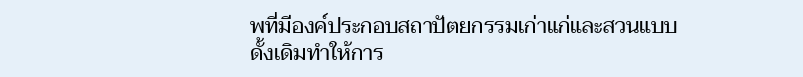พที่มีองค์ประกอบสถาปัตยกรรมเก่าแก่และสวนแบบดั้งเดิมทำให้การ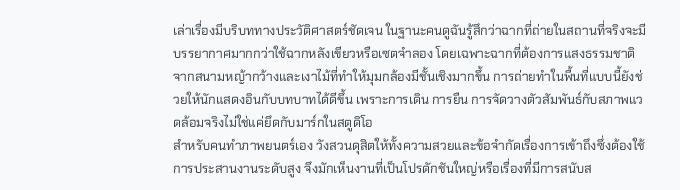เล่าเรื่องมีบริบททางประวัติศาสตร์ชัดเจน ในฐานะคนดูฉันรู้สึกว่าฉากที่ถ่ายในสถานที่จริงจะมีบรรยากาศมากกว่าใช้ฉากหลังเขียวหรือเซตจำลอง โดยเฉพาะฉากที่ต้องการแสงธรรมชาติจากสนามหญ้ากว้างและเงาไม้ที่ทำให้มุมกล้องมีชั้นเชิงมากขึ้น การถ่ายทำในพื้นที่แบบนี้ยังช่วยให้นักแสดงอินกับบทบาทได้ดีขึ้น เพราะการเดิน การยืน การจัดวางตัวสัมพันธ์กับสภาพแวดล้อมจริงไม่ใช่แค่ยึดกับมาร์กในสตูดิโอ
สำหรับคนทำภาพยนตร์เอง วังสวนดุสิตให้ทั้งความสวยและข้อจำกัดเรื่องการเข้าถึงซึ่งต้องใช้การประสานงานระดับสูง จึงมักเห็นงานที่เป็นโปรดักชันใหญ่หรือเรื่องที่มีการสนับส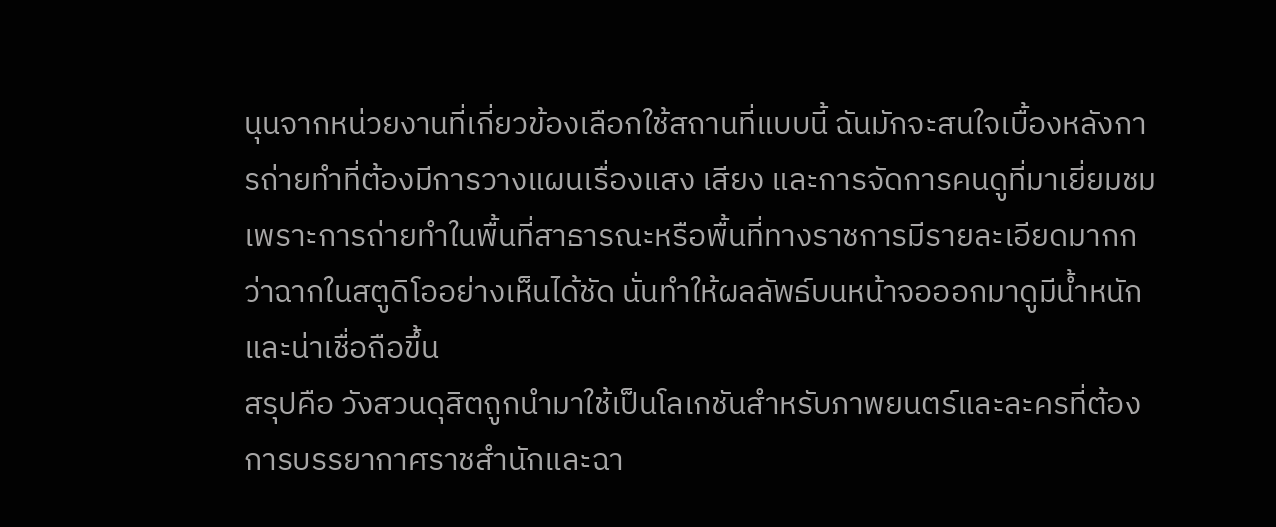นุนจากหน่วยงานที่เกี่ยวข้องเลือกใช้สถานที่แบบนี้ ฉันมักจะสนใจเบื้องหลังการถ่ายทำที่ต้องมีการวางแผนเรื่องแสง เสียง และการจัดการคนดูที่มาเยี่ยมชม เพราะการถ่ายทำในพื้นที่สาธารณะหรือพื้นที่ทางราชการมีรายละเอียดมากกว่าฉากในสตูดิโออย่างเห็นได้ชัด นั่นทำให้ผลลัพธ์บนหน้าจอออกมาดูมีน้ำหนักและน่าเชื่อถือขึ้น
สรุปคือ วังสวนดุสิตถูกนำมาใช้เป็นโลเกชันสำหรับภาพยนตร์และละครที่ต้องการบรรยากาศราชสำนักและฉา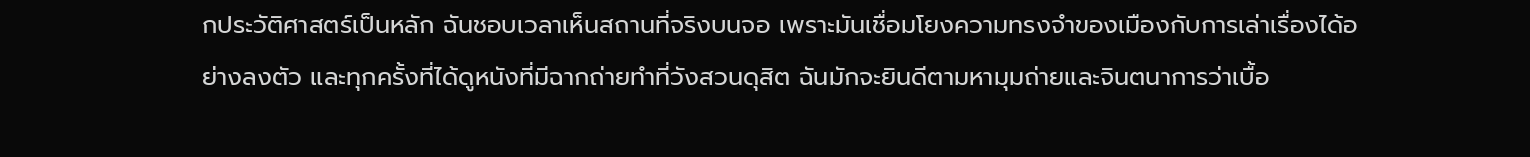กประวัติศาสตร์เป็นหลัก ฉันชอบเวลาเห็นสถานที่จริงบนจอ เพราะมันเชื่อมโยงความทรงจำของเมืองกับการเล่าเรื่องได้อย่างลงตัว และทุกครั้งที่ได้ดูหนังที่มีฉากถ่ายทำที่วังสวนดุสิต ฉันมักจะยินดีตามหามุมถ่ายและจินตนาการว่าเบื้อ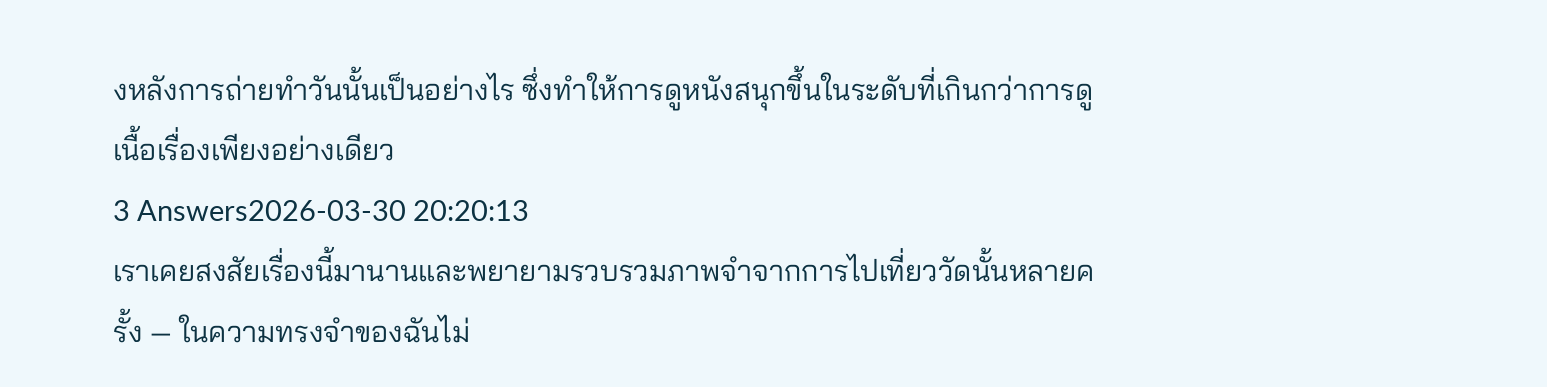งหลังการถ่ายทำวันนั้นเป็นอย่างไร ซึ่งทำให้การดูหนังสนุกขึ้นในระดับที่เกินกว่าการดูเนื้อเรื่องเพียงอย่างเดียว
3 Answers2026-03-30 20:20:13
เราเคยสงสัยเรื่องนี้มานานและพยายามรวบรวมภาพจำจากการไปเที่ยววัดนั้นหลายครั้ง — ในความทรงจำของฉันไม่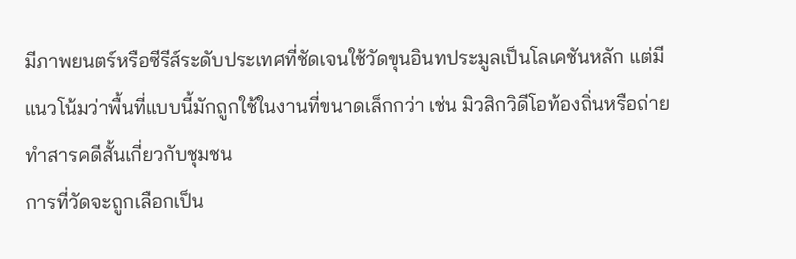มีภาพยนตร์หรือซีรีส์ระดับประเทศที่ชัดเจนใช้วัดขุนอินทประมูลเป็นโลเคชันหลัก แต่มีแนวโน้มว่าพื้นที่แบบนี้มักถูกใช้ในงานที่ขนาดเล็กกว่า เช่น มิวสิกวิดีโอท้องถิ่นหรือถ่ายทำสารคดีสั้นเกี่ยวกับชุมชน
การที่วัดจะถูกเลือกเป็น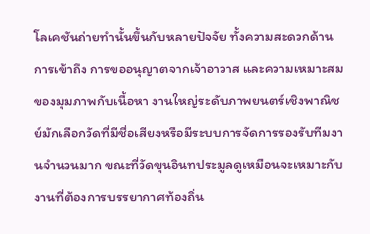โลเคชันถ่ายทำนั้นขึ้นกับหลายปัจจัย ทั้งความสะดวกด้านการเข้าถึง การขออนุญาตจากเจ้าอาวาส และความเหมาะสมของมุมภาพกับเนื้อหา งานใหญ่ระดับภาพยนตร์เชิงพาณิชย์มักเลือกวัดที่มีชื่อเสียงหรือมีระบบการจัดการรองรับทีมงานจำนวนมาก ขณะที่วัดขุนอินทประมูลดูเหมือนจะเหมาะกับงานที่ต้องการบรรยากาศท้องถิ่น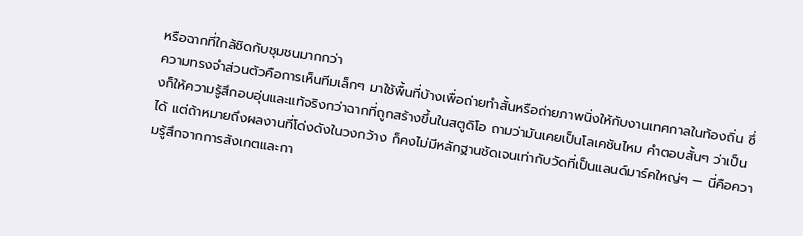หรือฉากที่ใกล้ชิดกับชุมชนมากกว่า
ความทรงจำส่วนตัวคือการเห็นทีมเล็กๆ มาใช้พื้นที่บ้างเพื่อถ่ายทำสั้นหรือถ่ายภาพนิ่งให้กับงานเทศกาลในท้องถิ่น ซึ่งก็ให้ความรู้สึกอบอุ่นและแท้จริงกว่าฉากที่ถูกสร้างขึ้นในสตูดิโอ ถามว่ามันเคยเป็นโลเคชันไหม คำตอบสั้นๆ ว่าเป็นได้ แต่ถ้าหมายถึงผลงานที่โด่งดังในวงกว้าง ก็คงไม่มีหลักฐานชัดเจนเท่ากับวัดที่เป็นแลนด์มาร์คใหญ่ๆ — นี่คือความรู้สึกจากการสังเกตและกา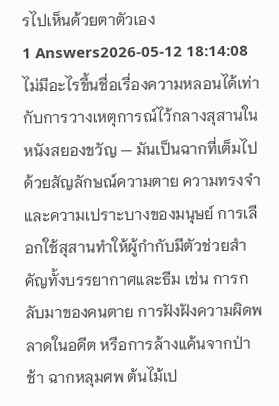รไปเห็นด้วยตาตัวเอง
1 Answers2026-05-12 18:14:08
ไม่มีอะไรขึ้นชื่อเรื่องความหลอนได้เท่ากับการวางเหตุการณ์ไว้กลางสุสานในหนังสยองขวัญ — มันเป็นฉากที่เต็มไปด้วยสัญลักษณ์ความตาย ความทรงจำ และความเปราะบางของมนุษย์ การเลือกใช้สุสานทำให้ผู้กำกับมีตัวช่วยสำคัญทั้งบรรยากาศและธีม เช่น การกลับมาของคนตาย การฝังฝังความผิดพลาดในอดีต หรือการล้างแค้นจากป่าช้า ฉากหลุมศพ ต้นไม้เป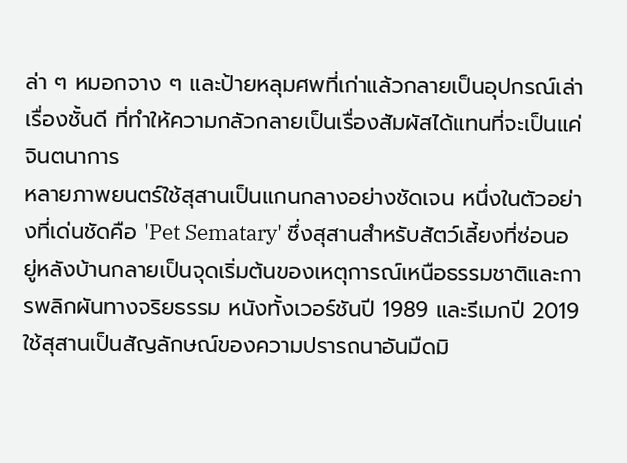ล่า ๆ หมอกจาง ๆ และป้ายหลุมศพที่เก่าแล้วกลายเป็นอุปกรณ์เล่าเรื่องชั้นดี ที่ทำให้ความกลัวกลายเป็นเรื่องสัมผัสได้แทนที่จะเป็นแค่จินตนาการ
หลายภาพยนตร์ใช้สุสานเป็นแกนกลางอย่างชัดเจน หนึ่งในตัวอย่างที่เด่นชัดคือ 'Pet Sematary' ซึ่งสุสานสำหรับสัตว์เลี้ยงที่ซ่อนอยู่หลังบ้านกลายเป็นจุดเริ่มต้นของเหตุการณ์เหนือธรรมชาติและการพลิกผันทางจริยธรรม หนังทั้งเวอร์ชันปี 1989 และรีเมกปี 2019 ใช้สุสานเป็นสัญลักษณ์ของความปรารถนาอันมืดมิ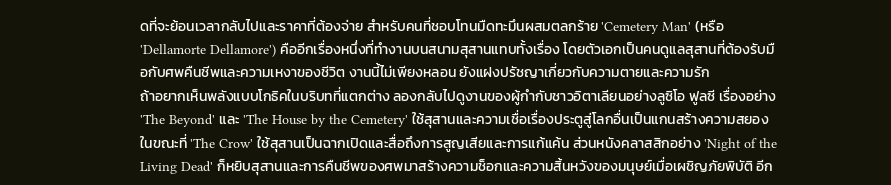ดที่จะย้อนเวลากลับไปและราคาที่ต้องจ่าย สำหรับคนที่ชอบโทนมืดทะมึนผสมตลกร้าย 'Cemetery Man' (หรือ 'Dellamorte Dellamore') คืออีกเรื่องหนึ่งที่ทำงานบนสนามสุสานแทบทั้งเรื่อง โดยตัวเอกเป็นคนดูแลสุสานที่ต้องรับมือกับศพคืนชีพและความเหงาของชีวิต งานนี้ไม่เพียงหลอน ยังแฝงปรัชญาเกี่ยวกับความตายและความรัก
ถ้าอยากเห็นพลังแบบโกธิคในบริบทที่แตกต่าง ลองกลับไปดูงานของผู้กำกับชาวอิตาเลียนอย่างลูซิโอ ฟูลซี เรื่องอย่าง 'The Beyond' และ 'The House by the Cemetery' ใช้สุสานและความเชื่อเรื่องประตูสู่โลกอื่นเป็นแกนสร้างความสยอง ในขณะที่ 'The Crow' ใช้สุสานเป็นฉากเปิดและสื่อถึงการสูญเสียและการแก้แค้น ส่วนหนังคลาสสิกอย่าง 'Night of the Living Dead' ก็หยิบสุสานและการคืนชีพของศพมาสร้างความช็อกและความสิ้นหวังของมนุษย์เมื่อเผชิญภัยพิบัติ อีก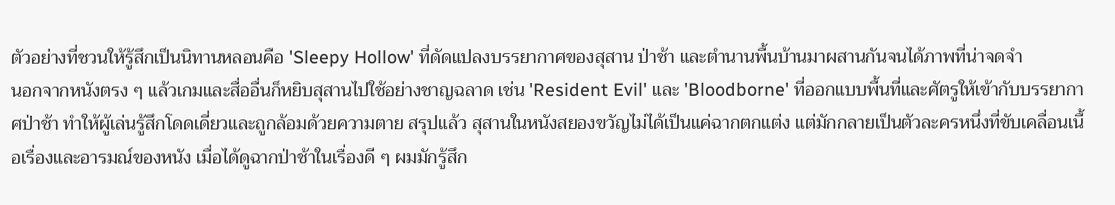ตัวอย่างที่ชวนให้รู้สึกเป็นนิทานหลอนคือ 'Sleepy Hollow' ที่ดัดแปลงบรรยากาศของสุสาน ป่าช้า และตำนานพื้นบ้านมาผสานกันจนได้ภาพที่น่าจดจำ
นอกจากหนังตรง ๆ แล้วเกมและสื่ออื่นก็หยิบสุสานไปใช้อย่างชาญฉลาด เช่น 'Resident Evil' และ 'Bloodborne' ที่ออกแบบพื้นที่และศัตรูให้เข้ากับบรรยากาศป่าช้า ทำให้ผู้เล่นรู้สึกโดดเดี่ยวและถูกล้อมด้วยความตาย สรุปแล้ว สุสานในหนังสยองขวัญไม่ได้เป็นแค่ฉากตกแต่ง แต่มักกลายเป็นตัวละครหนึ่งที่ขับเคลื่อนเนื้อเรื่องและอารมณ์ของหนัง เมื่อได้ดูฉากป่าช้าในเรื่องดี ๆ ผมมักรู้สึก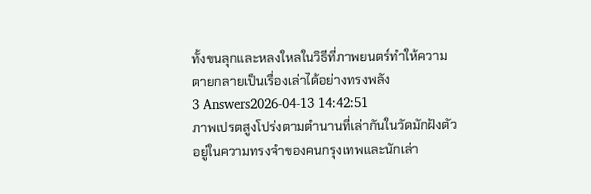ทั้งขนลุกและหลงใหลในวิธีที่ภาพยนตร์ทำให้ความตายกลายเป็นเรื่องเล่าได้อย่างทรงพลัง
3 Answers2026-04-13 14:42:51
ภาพเปรตสูงโปร่งตามตำนานที่เล่ากันในวัดมักฝังตัวอยู่ในความทรงจำของคนกรุงเทพและนักเล่า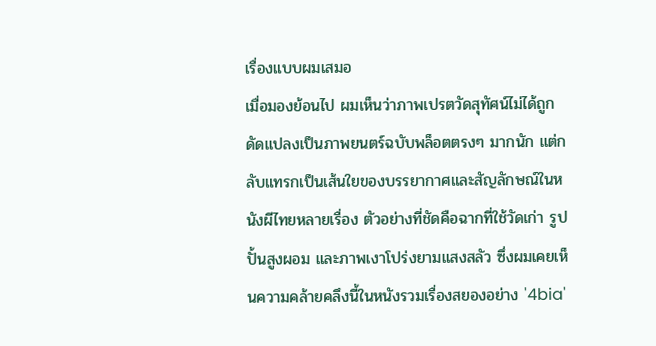เรื่องแบบผมเสมอ
เมื่อมองย้อนไป ผมเห็นว่าภาพเปรตวัดสุทัศน์ไม่ได้ถูกดัดแปลงเป็นภาพยนตร์ฉบับพล็อตตรงๆ มากนัก แต่กลับแทรกเป็นเส้นใยของบรรยากาศและสัญลักษณ์ในหนังผีไทยหลายเรื่อง ตัวอย่างที่ชัดคือฉากที่ใช้วัดเก่า รูปปั้นสูงผอม และภาพเงาโปร่งยามแสงสลัว ซึ่งผมเคยเห็นความคล้ายคลึงนี้ในหนังรวมเรื่องสยองอย่าง '4bia'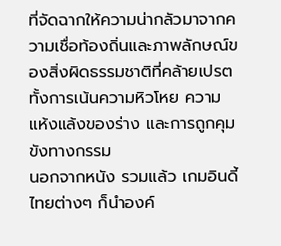ที่จัดฉากให้ความน่ากลัวมาจากความเชื่อท้องถิ่นและภาพลักษณ์ของสิ่งผิดธรรมชาติที่คล้ายเปรต ทั้งการเน้นความหิวโหย ความแห้งแล้งของร่าง และการถูกคุมขังทางกรรม
นอกจากหนัง รวมแล้ว เกมอินดี้ไทยต่างๆ ก็นำองค์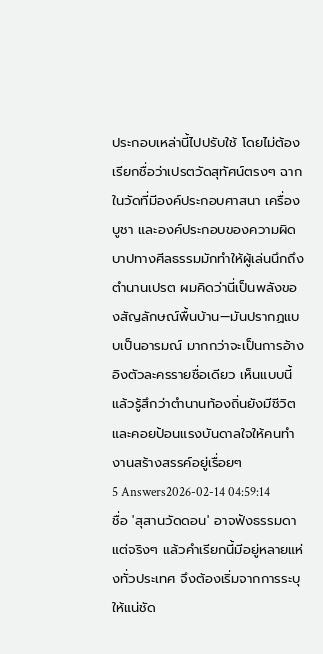ประกอบเหล่านี้ไปปรับใช้ โดยไม่ต้องเรียกชื่อว่าเปรตวัดสุทัศน์ตรงๆ ฉากในวัดที่มีองค์ประกอบศาสนา เครื่องบูชา และองค์ประกอบของความผิดบาปทางศีลธรรมมักทำให้ผู้เล่นนึกถึงตำนานเปรต ผมคิดว่านี่เป็นพลังของสัญลักษณ์พื้นบ้าน—มันปรากฏแบบเป็นอารมณ์ มากกว่าจะเป็นการอ้างอิงตัวละครรายชื่อเดียว เห็นแบบนี้แล้วรู้สึกว่าตำนานท้องถิ่นยังมีชีวิตและคอยป้อนแรงบันดาลใจให้คนทำงานสร้างสรรค์อยู่เรื่อยๆ
5 Answers2026-02-14 04:59:14
ชื่อ 'สุสานวัดดอน' อาจฟังธรรมดา แต่จริงๆ แล้วคำเรียกนี้มีอยู่หลายแห่งทั่วประเทศ จึงต้องเริ่มจากการระบุให้แน่ชัด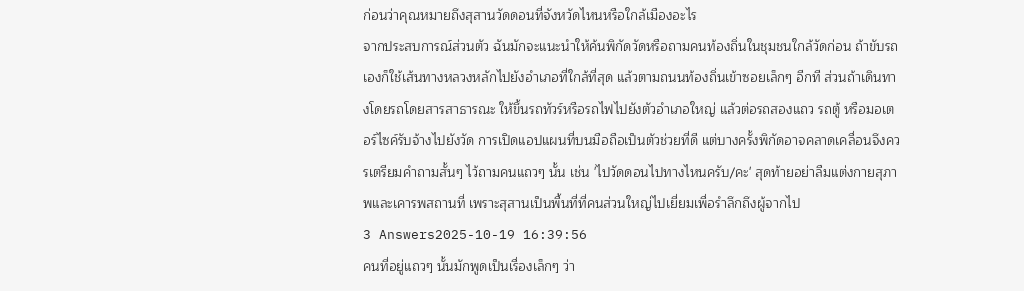ก่อนว่าคุณหมายถึงสุสานวัดดอนที่จังหวัดไหนหรือใกล้เมืองอะไร
จากประสบการณ์ส่วนตัว ฉันมักจะแนะนำให้ค้นพิกัดวัดหรือถามคนท้องถิ่นในชุมชนใกล้วัดก่อน ถ้าขับรถเองก็ใช้เส้นทางหลวงหลักไปยังอำเภอที่ใกล้ที่สุด แล้วตามถนนท้องถิ่นเข้าซอยเล็กๆ อีกที ส่วนถ้าเดินทางโดยรถโดยสารสาธารณะ ให้ขึ้นรถทัวร์หรือรถไฟไปยังตัวอำเภอใหญ่ แล้วต่อรถสองแถว รถตู้ หรือมอเตอร์ไซค์รับจ้างไปยังวัด การเปิดแอปแผนที่บนมือถือเป็นตัวช่วยที่ดี แต่บางครั้งพิกัดอาจคลาดเคลื่อนจึงควรเตรียมคำถามสั้นๆ ไว้ถามคนแถวๆ นั้น เช่น 'ไปวัดดอนไปทางไหนครับ/คะ' สุดท้ายอย่าลืมแต่งกายสุภาพและเคารพสถานที่ เพราะสุสานเป็นพื้นที่ที่คนส่วนใหญ่ไปเยี่ยมเพื่อรำลึกถึงผู้จากไป
3 Answers2025-10-19 16:39:56
คนที่อยู่แถวๆ นั้นมักพูดเป็นเรื่องเล็กๆ ว่า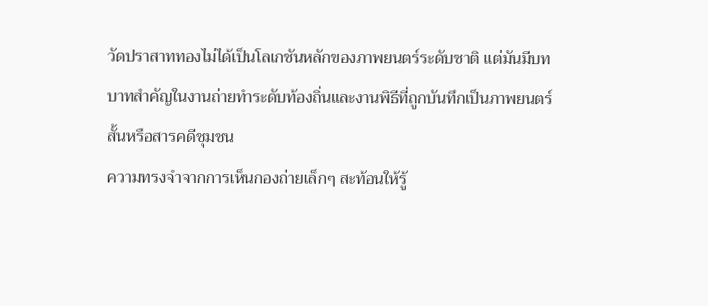วัดปราสาททองไม่ได้เป็นโลเกชันหลักของภาพยนตร์ระดับชาติ แต่มันมีบทบาทสำคัญในงานถ่ายทำระดับท้องถิ่นและงานพิธีที่ถูกบันทึกเป็นภาพยนตร์สั้นหรือสารคดีชุมชน
ความทรงจำจากการเห็นกองถ่ายเล็กๆ สะท้อนให้รู้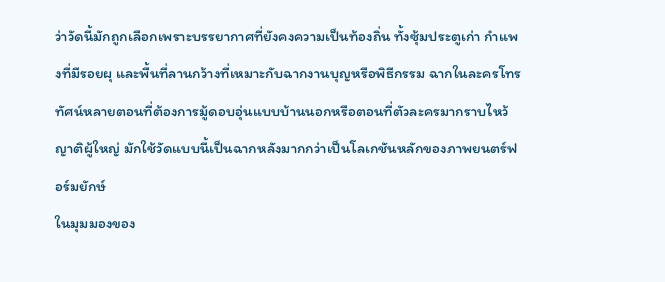ว่าวัดนี้มักถูกเลือกเพราะบรรยากาศที่ยังคงความเป็นท้องถิ่น ทั้งซุ้มประตูเก่า กำแพงที่มีรอยผุ และพื้นที่ลานกว้างที่เหมาะกับฉากงานบุญหรือพิธีกรรม ฉากในละครโทรทัศน์หลายตอนที่ต้องการมู้ดอบอุ่นแบบบ้านนอกหรือตอนที่ตัวละครมากราบไหว้ญาติผู้ใหญ่ มักใช้วัดแบบนี้เป็นฉากหลังมากกว่าเป็นโลเกชันหลักของภาพยนตร์ฟอร์มยักษ์
ในมุมมองของ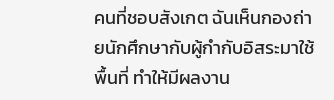คนที่ชอบสังเกต ฉันเห็นกองถ่ายนักศึกษากับผู้กำกับอิสระมาใช้พื้นที่ ทำให้มีผลงาน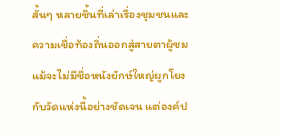สั้นๆ หลายชิ้นที่เล่าเรื่องชุมชนและความเชื่อท้องถิ่นออกสู่สายตาผู้ชม แม้จะไม่มีชื่อหนังยักษ์ใหญ่ผูกโยงกับวัดแห่งนี้อย่างชัดเจน แต่องค์ป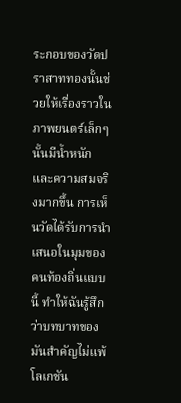ระกอบของวัดปราสาททองนั้นช่วยให้เรื่องราวในภาพยนตร์เล็กๆ นั้นมีน้ำหนักและความสมจริงมากขึ้น การเห็นวัดได้รับการนำเสนอในมุมของคนท้องถิ่นแบบนี้ ทำให้ฉันรู้สึกว่าบทบาทของมันสำคัญไม่แพ้โลเกชัน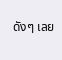ดังๆ เลย